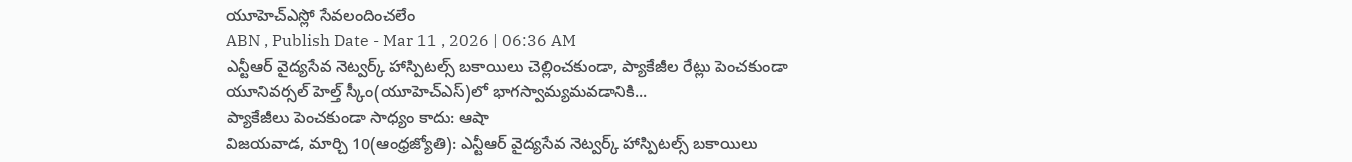యూహెచ్ఎస్లో సేవలందించలేం
ABN , Publish Date - Mar 11 , 2026 | 06:36 AM
ఎన్టీఆర్ వైద్యసేవ నెట్వర్క్ హాస్పిటల్స్ బకాయిలు చెల్లించకుండా, ప్యాకేజీల రేట్లు పెంచకుండా యూనివర్సల్ హెల్త్ స్కీం(యూహెచ్ఎస్)లో భాగస్వామ్యమవడానికి...
ప్యాకేజీలు పెంచకుండా సాధ్యం కాదు: ఆషా
విజయవాడ, మార్చి 10(ఆంధ్రజ్యోతి): ఎన్టీఆర్ వైద్యసేవ నెట్వర్క్ హాస్పిటల్స్ బకాయిలు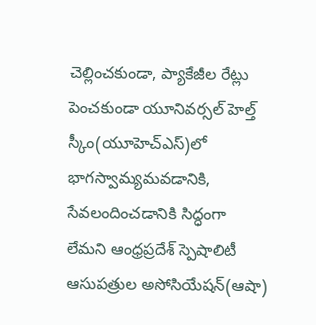చెల్లించకుండా, ప్యాకేజీల రేట్లు పెంచకుండా యూనివర్సల్ హెల్త్ స్కీం(యూహెచ్ఎస్)లో భాగస్వామ్యమవడానికి, సేవలందించడానికి సిద్ధంగా లేమని ఆంధ్రప్రదేశ్ స్పెషాలిటీ ఆసుపత్రుల అసోసియేషన్(ఆషా)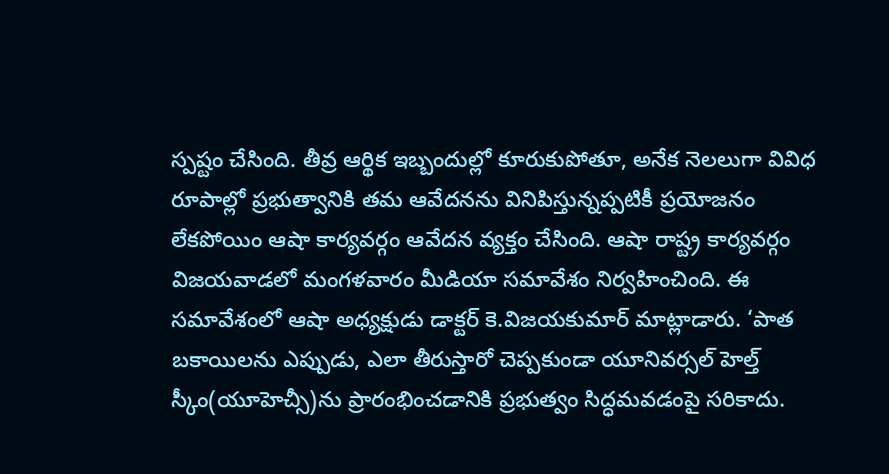స్పష్టం చేసింది. తీవ్ర ఆర్థిక ఇబ్బందుల్లో కూరుకుపోతూ, అనేక నెలలుగా వివిధ రూపాల్లో ప్రభుత్వానికి తమ ఆవేదనను వినిపిస్తున్నప్పటికీ ప్రయోజనం లేకపోయిం ఆషా కార్యవర్గం ఆవేదన వ్యక్తం చేసింది. ఆషా రాష్ట్ర కార్యవర్గం విజయవాడలో మంగళవారం మీడియా సమావేశం నిర్వహించింది. ఈ సమావేశంలో ఆషా అధ్యక్షుడు డాక్టర్ కె.విజయకుమార్ మాట్లాడారు. ‘పాత బకాయిలను ఎప్పుడు, ఎలా తీరుస్తారో చెప్పకుండా యూనివర్సల్ హెల్త్ స్కీం(యూహెచ్సీ)ను ప్రారంభించడానికి ప్రభుత్వం సిద్ధమవడంపై సరికాదు.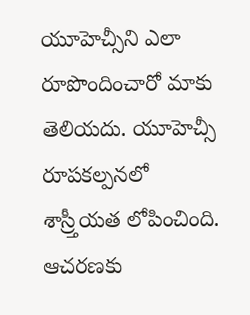యూహెచ్సీని ఎలా రూపొందించారో మాకు తెలియదు. యూహెచ్సీ రూపకల్పనలో శాస్ర్తీయత లోపించింది. ఆచరణకు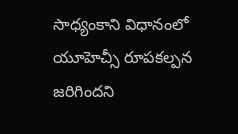సాధ్యంకాని విధానంలో యూహెచ్సీ రూపకల్పన జరిగిందని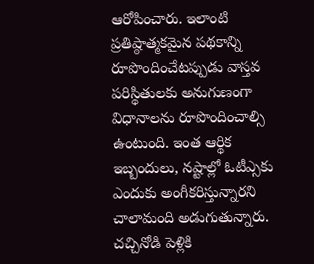ఆరోపించారు. ఇలాంటి ప్రతిష్ఠాత్మకమైన పథకాన్ని రూపొందించేటప్పుడు వాస్తవ పరిస్థితులకు అనుగుణంగా విధానాలను రూపొందించాల్సి ఉంటుంది. ఇంత ఆర్థిక ఇబ్బందులు, నష్టాల్లో ఓటీఎ్సకు ఎందుకు అంగీకరిస్తున్నారని చాలామంది అడుగుతున్నారు. చచ్చినోడి పెళ్లికి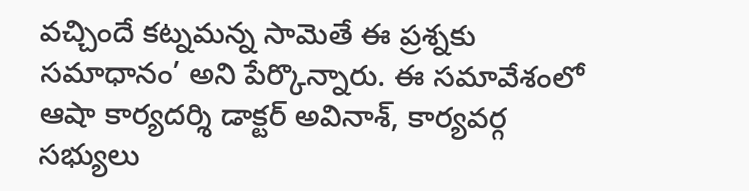వచ్చిందే కట్నమన్న సామెతే ఈ ప్రశ్నకు సమాధానం’ అని పేర్కొన్నారు. ఈ సమావేశంలో ఆషా కార్యదర్శి డాక్టర్ అవినాశ్, కార్యవర్గ సభ్యులు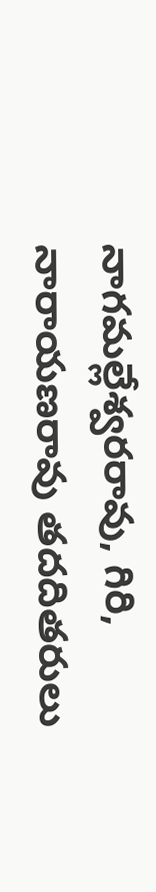నాగమల్లేశ్వరరావు, గిరి, నారాయణరావు తదదితరులు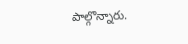పాల్గొన్నారు.